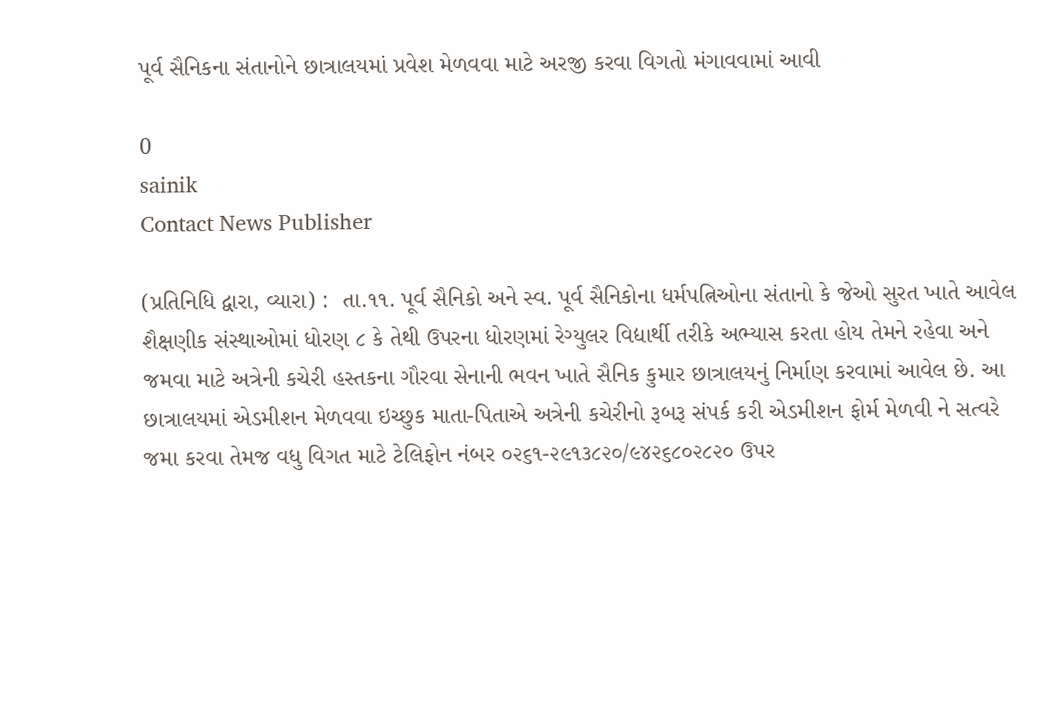પૂર્વ સૈનિકના સંતાનોને છાત્રાલયમાં પ્રવેશ મેળવવા માટે અરજી કરવા વિગતો મંગાવવામાં આવી

0
sainik
Contact News Publisher

(પ્રતિનિધિ દ્વારા, વ્યારા) :  તા.૧૧. પૂર્વ સૈનિકો અને સ્વ. પૂર્વ સૈનિકોના ધર્મપત્નિઓના સંતાનો કે જેઓ સુરત ખાતે આવેલ શૈક્ષણીક સંસ્થાઓમાં ધોરણ ૮ કે તેથી ઉપરના ધોરણમાં રેગ્યુલર વિદ્યાર્થી તરીકે અભ્યાસ કરતા હોય તેમને રહેવા અને જમવા માટે અત્રેની કચેરી હસ્તકના ગૌરવા સેનાની ભવન ખાતે સૈનિક કુમાર છાત્રાલયનું નિર્માણ કરવામાં આવેલ છે. આ છાત્રાલયમાં એડમીશન મેળવવા ઇચ્છુક માતા-પિતાએ અત્રેની કચેરીનો રૂબરૂ સંપર્ક કરી એડમીશન ફોર્મ મેળવી ને સત્વરે જમા કરવા તેમજ વધુ વિગત માટે ટેલિફોન નંબર ૦૨૬૧-૨૯૧૩૮૨૦/૯૪૨૬૮૦૨૮૨૦ ઉપર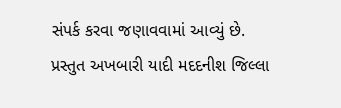સંપર્ક કરવા જણાવવામાં આવ્યું છે. પ્રસ્તુત અખબારી યાદી મદદનીશ જિલ્લા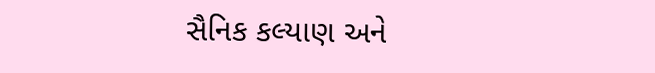સૈનિક કલ્યાણ અને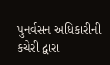પુનર્વસન અધિકારીની કચેરી દ્વારા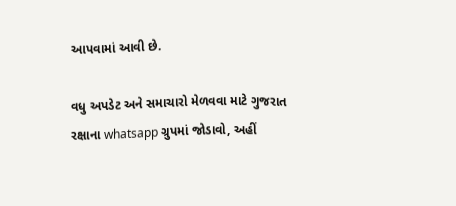આપવામાં આવી છે.

વધુ અપડેટ અને સમાચારો મેળવવા માટે ગુજરાત રક્ષાના whatsapp ગ્રુપમાં જોડાવો, અહીં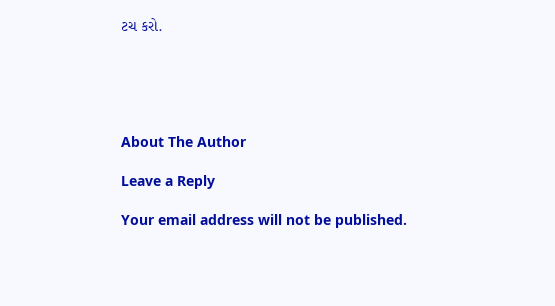ટચ કરો.





About The Author

Leave a Reply

Your email address will not be published.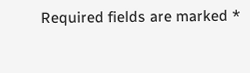Required fields are marked *